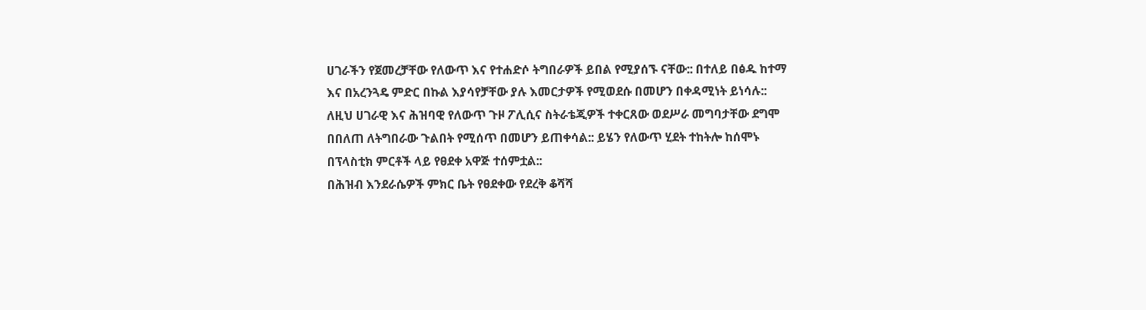ሀገራችን የጀመረቻቸው የለውጥ እና የተሐድሶ ትግበራዎች ይበል የሚያሰኙ ናቸው:: በተለይ በፅዱ ከተማ እና በአረንጓዴ ምድር በኩል እያሳየቻቸው ያሉ እመርታዎች የሚወደሱ በመሆን በቀዳሚነት ይነሳሉ:: ለዚህ ሀገራዊ እና ሕዝባዊ የለውጥ ጉዞ ፖሊሲና ስትራቴጂዎች ተቀርጸው ወደሥራ መግባታቸው ደግሞ በበለጠ ለትግበራው ጉልበት የሚሰጥ በመሆን ይጠቀሳል:: ይሄን የለውጥ ሂደት ተከትሎ ከሰሞኑ በፕላስቲክ ምርቶች ላይ የፀደቀ አዋጅ ተሰምቷል::
በሕዝብ እንደራሴዎች ምክር ቤት የፀደቀው የደረቅ ቆሻሻ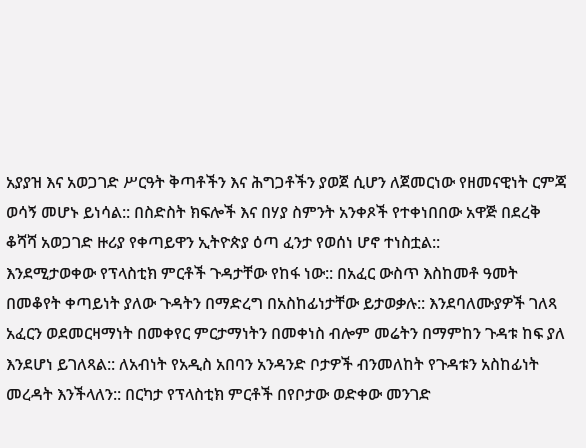አያያዝ እና አወጋገድ ሥርዓት ቅጣቶችን እና ሕግጋቶችን ያወጀ ሲሆን ለጀመርነው የዘመናዊነት ርምጃ ወሳኝ መሆኑ ይነሳል:: በስድስት ክፍሎች እና በሃያ ስምንት አንቀጾች የተቀነበበው አዋጅ በደረቅ ቆሻሻ አወጋገድ ዙሪያ የቀጣይዋን ኢትዮጵያ ዕጣ ፈንታ የወሰነ ሆኖ ተነስቷል::
እንደሚታወቀው የፕላስቲክ ምርቶች ጉዳታቸው የከፋ ነው:: በአፈር ውስጥ እስከመቶ ዓመት በመቆየት ቀጣይነት ያለው ጉዳትን በማድረግ በአስከፊነታቸው ይታወቃሉ:: እንደባለሙያዎች ገለጻ አፈርን ወደመርዛማነት በመቀየር ምርታማነትን በመቀነስ ብሎም መሬትን በማምከን ጉዳቱ ከፍ ያለ እንደሆነ ይገለጻል:: ለአብነት የአዲስ አበባን አንዳንድ ቦታዎች ብንመለከት የጉዳቱን አስከፊነት መረዳት እንችላለን:: በርካታ የፕላስቲክ ምርቶች በየቦታው ወድቀው መንገድ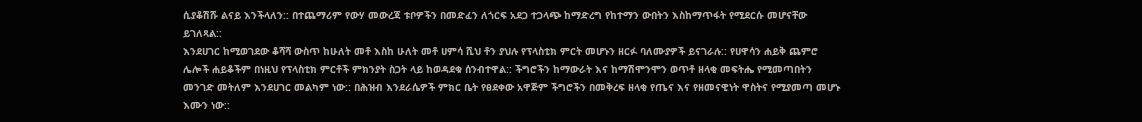ሲያቆሽሹ ልናይ እንችላለን:: በተጨማሪም የውሃ መውረጃ ቱቦዎችን በመድፈን ለጎርፍ አደጋ ተጋላጭ ከማድረግ የከተማን ውበትን እስከማጥፋት የሚደርሱ መሆናቸው ይገለጻል::
እንደሀገር ከሚወገደው ቆሻሻ ውስጥ ከሁለት መቶ እስከ ሁለት መቶ ሀምሳ ሺህ ቶን ያህሉ የፕላስቲክ ምርት መሆኑን ዘርፉ ባለሙያዎች ይናገራሉ:: የሀዋሳን ሐይቅ ጨምሮ ሌሎች ሐይቆችም በነዚህ የፕላስቲክ ምርቶች ምክንያት ስጋት ላይ ከወዳደቁ ሰንብተዋል:: ችግሮችን ከማውራት እና ከማሽሞንሞን ወጥቶ ዘላቂ መፍትሔ የሚመጣበትን መንገድ መትለም እንደሀገር መልካም ነው:: በሕዝብ እንደራሴዎች ምክር ቤት የፀደቀው አዋጅም ችግሮችን በመቅረፍ ዘላቂ የጤና እና የዘመናዊነት ዋስትና የሚያመጣ መሆኑ እሙን ነው::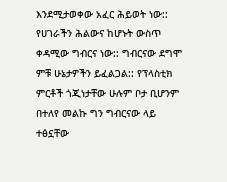እንደሚታወቀው አፈር ሕይወት ነው:: የሀገራችን ሕልውና ከሆኑት ውስጥ ቀዳሚው ግብርና ነው:: ግብርናው ደግሞ ምቹ ሁኔታዎችን ይፈልጋል:: የፕላስቲክ ምርቶች ጎጂነታቸው ሁሉም ቦታ ቢሆንም በተለየ መልኩ ግን ግብርናው ላይ ተፅኗቸው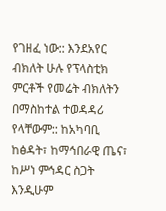የገዘፈ ነው:: እንደአየር ብክለት ሁሉ የፕላስቲክ ምርቶች የመሬት ብክለትን በማስከተል ተወዳዳሪ የላቸውም:: ከአካባቢ ከፅዳት፣ ከማኅበራዊ ጤና፣ ከሥነ ምኅዳር ስጋት እንዲሁም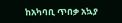ከአካባቢ ጥበቃ አኳያ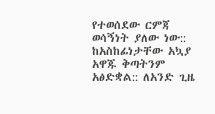የተወሰደው ርምጃ ወሳኝነት ያለው ነው::
ከአስከፊነታቸው አኳያ አዋጁ ቅጣትንም አፅድቋል:: ለአንድ ጊዜ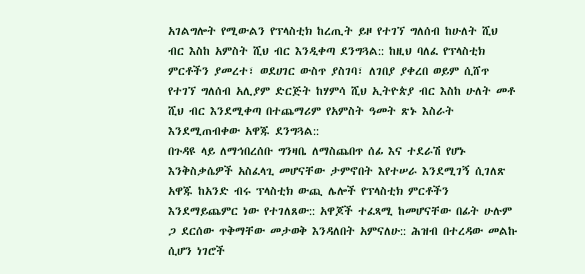አገልግሎት የሚውልን የፕላስቲክ ከረጢት ይዞ የተገኘ ግለሰብ ከሁለት ሺህ ብር እስከ አምስት ሺህ ብር እንዲቀጣ ደንግጓል:: ከዚህ ባለፈ የፕላስቲክ ምርቶችን ያመረተ፣ ወደሀገር ውስጥ ያስገባ፣ ለገበያ ያቀረበ ወይም ሲሸጥ የተገኘ ግለሰብ አሊያም ድርጅት ከሃምሳ ሺህ ኢትዮጵያ ብር እስከ ሁለት መቶ ሺህ ብር እንደሚቀጣ በተጨማሪም የአምስት ዓመት ጽኑ እስራት እንደሚጠብቀው አዋጁ ደንግጓል::
በጉዳዩ ላይ ለማኅበረሰቡ ግንዛቤ ለማስጨበጥ ሰፊ እና ተደራሽ የሆኑ እንቅስቃሴዎች አስፈላጊ መሆናቸው ታምኖበት እየተሠራ እንደሚገኝ ሲገለጽ አዋጁ ከአንድ ብሩ ፕላስቲክ ውጪ ሌሎች የፕላስቲክ ምርቶችን እንደማይጨምር ነው የተገለጸው:: አዋጆች ተፈጻሚ ከመሆናቸው በፊት ሁሉም ጋ ደርሰው ጥቅማቸው መታወቅ እንዳለበት አምናለሁ:: ሕዝብ በተረዳው መልኩ ሲሆን ነገሮች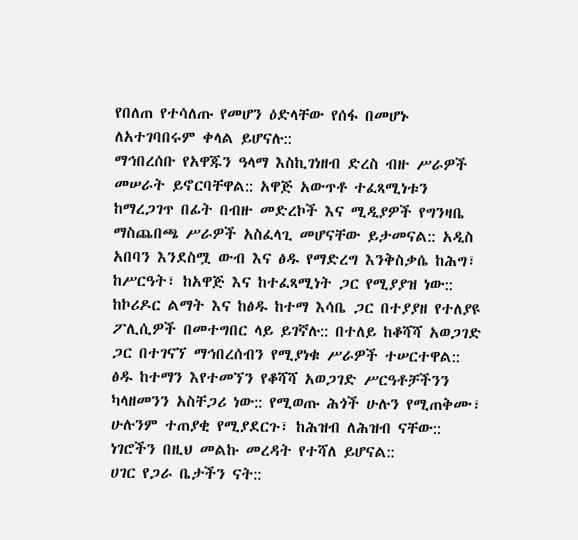የበለጠ የተሳለጡ የመሆን ዕድላቸው የሰፋ በመሆኑ ለአተገባበሩም ቀላል ይሆናሉ::
ማኅበረሰቡ የአዋጁን ዓላማ እስኪገነዘብ ድረስ ብዙ ሥራዎች መሠራት ይኖርባቸዋል:: አዋጅ አውጥቶ ተፈጻሚነቱን ከማረጋገጥ በፊት በብዙ መድረኮች እና ሚዲያዎች የግንዛቤ ማስጨበጫ ሥራዎች አስፈላጊ መሆናቸው ይታመናል:: አዲስ አበባን እንደስሟ ውብ እና ፅዱ የማድረግ እንቅስቃሴ ከሕግ፣ ከሥርዓት፣ ከአዋጅ እና ከተፈጻሚነት ጋር የሚያያዝ ነው::
ከኮሪዶር ልማት እና ከፅዱ ከተማ እሳቤ ጋር በተያያዘ የተለያዩ ፖሊሲዎች በመተግበር ላይ ይገኛሉ:: በተለይ ከቆሻሻ አወጋገድ ጋር በተገናኘ ማኅበረሰብን የሚያነቁ ሥራዎች ተሠርተዋል:: ፅዱ ከተማን እየተመኘን የቆሻሻ አወጋገድ ሥርዓቶቻችንን ካላዘመንን አስቸጋሪ ነው:: የሚወጡ ሕጎች ሁሉን የሚጠቅሙ፣ ሁሉንም ተጠያቂ የሚያደርጉ፣ ከሕዝብ ለሕዝብ ናቸው:: ነገሮችን በዚህ መልኩ መረዳት የተሻለ ይሆናል::
ሀገር የጋራ ቤታችን ናት::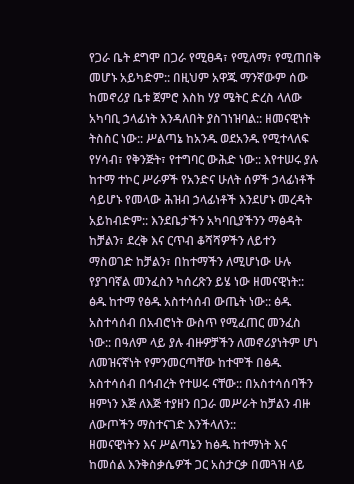የጋራ ቤት ደግሞ በጋራ የሚፀዳ፣ የሚለማ፣ የሚጠበቅ መሆኑ አይካድም:: በዚህም አዋጁ ማንኛውም ሰው ከመኖሪያ ቤቱ ጀምሮ እስከ ሃያ ሜትር ድረስ ላለው አካባቢ ኃላፊነት እንዳለበት ያስገነዝባል:: ዘመናዊነት ትስስር ነው:: ሥልጣኔ ከአንዱ ወደአንዱ የሚተላለፍ የሃሳብ፣ የቅንጅት፣ የተግባር ውሕድ ነው:: እየተሠሩ ያሉ ከተማ ተኮር ሥራዎች የአንድና ሁለት ሰዎች ኃላፊነቶች ሳይሆኑ የመላው ሕዝብ ኃላፊነቶች እንደሆኑ መረዳት አይከብድም:: እንደቤታችን አካባቢያችንን ማፅዳት ከቻልን፣ ደረቅ እና ርጥብ ቆሻሻዎችን ለይተን ማስወገድ ከቻልን፣ በከተማችን ለሚሆነው ሁሉ የያገባኛል መንፈስን ካሰረጽን ይሄ ነው ዘመናዊነት::
ፅዱ ከተማ የፅዱ አስተሳሰብ ውጤት ነው:: ፅዱ አስተሳሰብ በአብሮነት ውስጥ የሚፈጠር መንፈስ ነው:: በዓለም ላይ ያሉ ብዙዎቻችን ለመኖሪያነትም ሆነ ለመዝናኛነት የምንመርጣቸው ከተሞች በፅዱ አስተሳሰብ በኅብረት የተሠሩ ናቸው:: በአስተሳሰባችን ዘምነን እጅ ለእጅ ተያዘን በጋራ መሥራት ከቻልን ብዙ ለውጦችን ማስተናገድ እንችላለን::
ዘመናዊነትን እና ሥልጣኔን ከፅዱ ከተማነት እና ከመሰል እንቅስቃሴዎች ጋር አስታርቃ በመጓዝ ላይ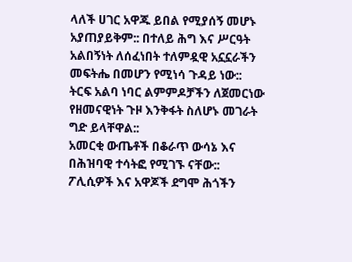ላለች ሀገር አዋጁ ይበል የሚያሰኝ መሆኑ አያጠያይቅም:: በተለይ ሕግ እና ሥርዓት አልበኝነት ለሰፈነበት ተለምዷዊ አኗኗራችን መፍትሔ በመሆን የሚነሳ ጉዳይ ነው:: ትርፍ አልባ ነባር ልምምዶቻችን ለጀመርነው የዘመናዊነት ጉዞ እንቅፋት ስለሆኑ መገራት ግድ ይላቸዋል::
አመርቂ ውጤቶች በቆራጥ ውሳኔ እና በሕዝባዊ ተሳትፎ የሚገኙ ናቸው:: ፖሊሲዎች እና አዋጆች ደግሞ ሕጎችን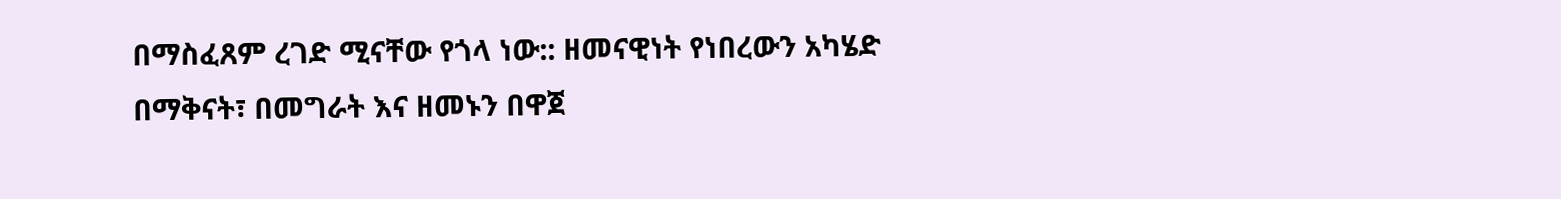በማስፈጸም ረገድ ሚናቸው የጎላ ነው:: ዘመናዊነት የነበረውን አካሄድ በማቅናት፣ በመግራት እና ዘመኑን በዋጀ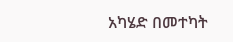አካሄድ በመተካት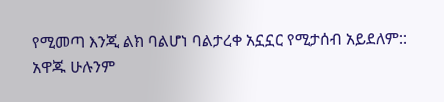የሚመጣ እንጂ ልክ ባልሆነ ባልታረቀ አኗኗር የሚታሰብ አይደለም::
አዋጁ ሁሉንም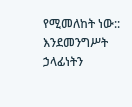የሚመለከት ነው:: እንደመንግሥት ኃላፊነትን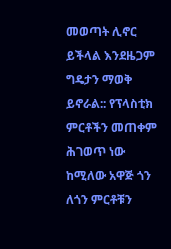መወጣት ሊኖር ይችላል እንደዜጋም ግዴታን ማወቅ ይኖራል:: የፕላስቲክ ምርቶችን መጠቀም ሕገወጥ ነው ከሚለው አዋጅ ጎን ለጎን ምርቶቹን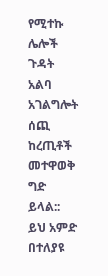የሚተኩ ሌሎች ጉዳት አልባ አገልግሎት ሰጪ ከረጢቶች መተዋወቅ ግድ ይላል::
ይህ አምድ በተለያዩ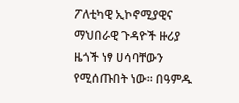ፖለቲካዊ ኢኮኖሚያዊና ማህበራዊ ጉዳዮች ዙሪያ ዜጎች ነፃ ሀሳባቸውን የሚሰጡበት ነው። በዓምዱ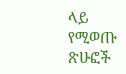ላይ የሚወጡ ጽሁፎች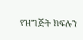የዝግጅት ክፍሉን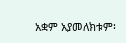አቋም አያመለክቱም፡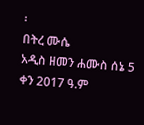፡
በትረ ሙሴ
አዲስ ዘመን ሐሙስ ሰኔ 5 ቀን 2017 ዓ.ም